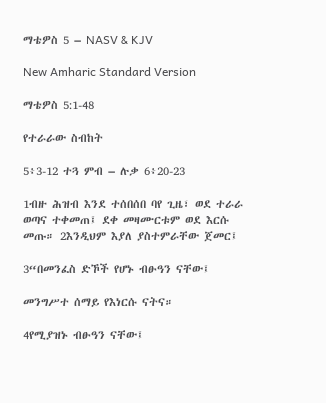ማቴዎስ 5 – NASV & KJV

New Amharic Standard Version

ማቴዎስ 5:1-48

የተራራው ስብከት

5፥3-12 ተጓ ምብ – ሉቃ 6፥20-23

1ብዙ ሕዝብ እንደ ተሰበሰበ ባየ ጊዜ፣ ወደ ተራራ ወጣና ተቀመጠ፤ ደቀ መዛሙርቱም ወደ እርሱ መጡ። 2እንዲህም እያለ ያስተምራቸው ጀመር፤

3“በመንፈስ ድኾች የሆኑ ብፁዓን ናቸው፤

መንግሥተ ሰማይ የእነርሱ ናትና።

4የሚያዝኑ ብፁዓን ናቸው፤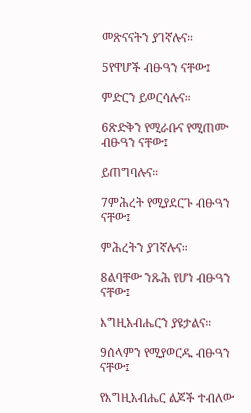መጽናናትን ያገኛሉና።

5የዋሆች ብፁዓን ናቸው፤

ምድርን ይወርሳሉና።

6ጽድቅን የሚራቡና የሚጠሙ ብፁዓን ናቸው፤

ይጠግባሉና።

7ምሕረት የሚያደርጉ ብፁዓን ናቸው፤

ምሕረትን ያገኛሉና።

8ልባቸው ንጹሕ የሆነ ብፁዓን ናቸው፤

እግዚአብሔርን ያዩታልና።

9ሰላምን የሚያወርዱ ብፁዓን ናቸው፤

የእግዚአብሔር ልጆች ተብለው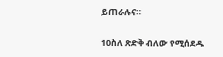ይጠራሉና።

10ስለ ጽድቅ ብለው የሚሰደዱ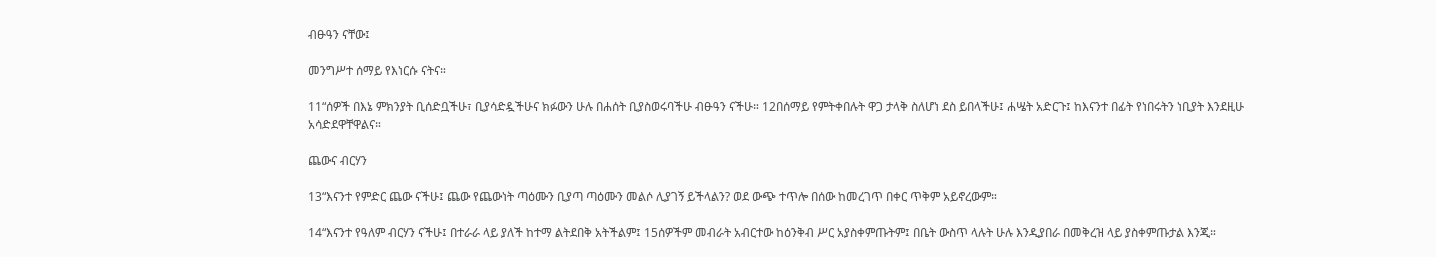ብፁዓን ናቸው፤

መንግሥተ ሰማይ የእነርሱ ናትና።

11“ሰዎች በእኔ ምክንያት ቢሰድቧችሁ፣ ቢያሳድዷችሁና ክፉውን ሁሉ በሐሰት ቢያስወሩባችሁ ብፁዓን ናችሁ። 12በሰማይ የምትቀበሉት ዋጋ ታላቅ ስለሆነ ደስ ይበላችሁ፤ ሐሤት አድርጉ፤ ከእናንተ በፊት የነበሩትን ነቢያት እንደዚሁ አሳድደዋቸዋልና።

ጨውና ብርሃን

13“እናንተ የምድር ጨው ናችሁ፤ ጨው የጨውነት ጣዕሙን ቢያጣ ጣዕሙን መልሶ ሊያገኝ ይችላልን? ወደ ውጭ ተጥሎ በሰው ከመረገጥ በቀር ጥቅም አይኖረውም።

14“እናንተ የዓለም ብርሃን ናችሁ፤ በተራራ ላይ ያለች ከተማ ልትደበቅ አትችልም፤ 15ሰዎችም መብራት አብርተው ከዕንቅብ ሥር አያስቀምጡትም፤ በቤት ውስጥ ላሉት ሁሉ እንዲያበራ በመቅረዝ ላይ ያስቀምጡታል እንጂ።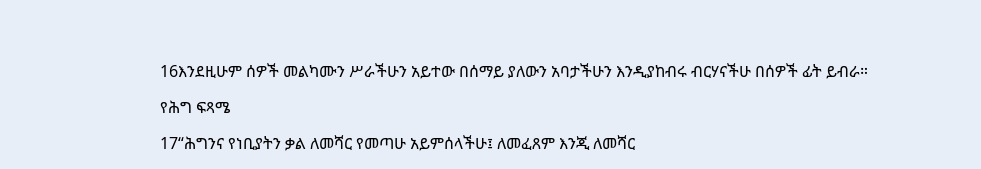16እንደዚሁም ሰዎች መልካሙን ሥራችሁን አይተው በሰማይ ያለውን አባታችሁን እንዲያከብሩ ብርሃናችሁ በሰዎች ፊት ይብራ።

የሕግ ፍጻሜ

17“ሕግንና የነቢያትን ቃል ለመሻር የመጣሁ አይምሰላችሁ፤ ለመፈጸም እንጂ ለመሻር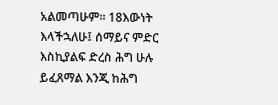አልመጣሁም። 18እውነት እላችኋለሁ፤ ሰማይና ምድር እስኪያልፍ ድረስ ሕግ ሁሉ ይፈጸማል እንጂ ከሕግ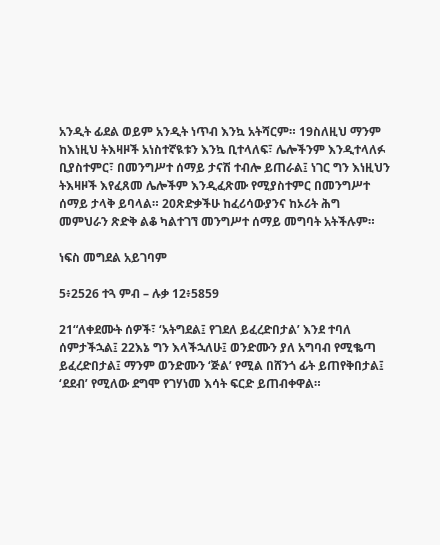አንዲት ፊደል ወይም አንዲት ነጥብ እንኳ አትሻርም። 19ስለዚህ ማንም ከእነዚህ ትእዛዞች አነስተኛዪቱን እንኳ ቢተላለፍ፣ ሌሎችንም እንዲተላለፉ ቢያስተምር፣ በመንግሥተ ሰማይ ታናሽ ተብሎ ይጠራል፤ ነገር ግን እነዚህን ትእዛዞች እየፈጸመ ሌሎችም እንዲፈጽሙ የሚያስተምር በመንግሥተ ሰማይ ታላቅ ይባላል። 20ጽድቃችሁ ከፈሪሳውያንና ከኦሪት ሕግ መምህራን ጽድቅ ልቆ ካልተገኘ መንግሥተ ሰማይ መግባት አትችሉም።

ነፍስ መግደል አይገባም

5፥2526 ተጓ ምብ – ሉቃ 12፥5859

21“ለቀደሙት ሰዎች፣ ‘አትግደል፤ የገደለ ይፈረድበታል’ እንደ ተባለ ሰምታችኋል፤ 22እኔ ግን እላችኋለሁ፤ ወንድሙን ያለ አግባብ የሚቈጣ ይፈረድበታል፤ ማንም ወንድሙን ‘ጅል’ የሚል በሸንጎ ፊት ይጠየቅበታል፤ ‘ደደብ’ የሚለው ደግሞ የገሃነመ እሳት ፍርድ ይጠብቀዋል።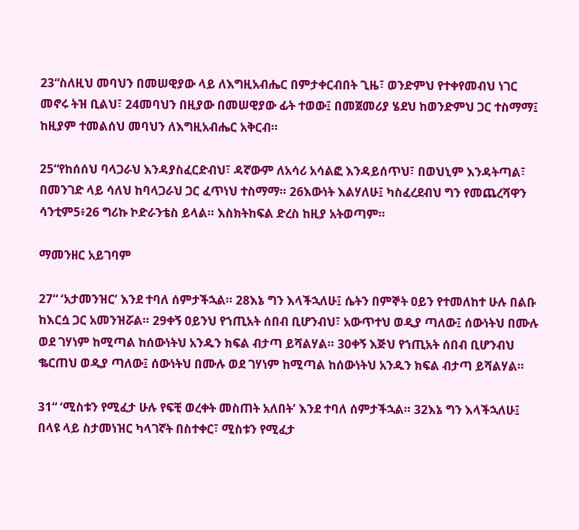23“ስለዚህ መባህን በመሠዊያው ላይ ለእግዚአብሔር በምታቀርብበት ጊዜ፣ ወንድምህ የተቀየመብህ ነገር መኖሩ ትዝ ቢልህ፣ 24መባህን በዚያው በመሠዊያው ፊት ተወው፤ በመጀመሪያ ሄደህ ከወንድምህ ጋር ተስማማ፤ ከዚያም ተመልሰህ መባህን ለእግዚአብሔር አቅርብ።

25“የከሰሰህ ባላጋራህ እንዳያስፈርድብህ፣ ዳኛውም ለአሳሪ አሳልፎ እንዳይሰጥህ፣ በወህኒም እንዳትጣል፣ በመንገድ ላይ ሳለህ ከባላጋራህ ጋር ፈጥነህ ተስማማ። 26እውነት እልሃለሁ፤ ካስፈረደብህ ግን የመጨረሻዋን ሳንቲም5፥26 ግሪኩ ኮድራንቴስ ይላል። እስክትከፍል ድረስ ከዚያ አትወጣም።

ማመንዘር አይገባም

27“ ‘አታመንዝር’ እንደ ተባለ ሰምታችኋል። 28እኔ ግን እላችኋለሁ፤ ሴትን በምኞት ዐይን የተመለከተ ሁሉ በልቡ ከእርሷ ጋር አመንዝሯል። 29ቀኝ ዐይንህ የኀጢአት ሰበብ ቢሆንብህ፣ አውጥተህ ወዲያ ጣለው፤ ሰውነትህ በሙሉ ወደ ገሃነም ከሚጣል ከሰውነትህ አንዱን ክፍል ብታጣ ይሻልሃል። 30ቀኝ እጅህ የኀጢአት ሰበብ ቢሆንብህ ቈርጠህ ወዲያ ጣለው፤ ሰውነትህ በሙሉ ወደ ገሃነም ከሚጣል ከሰውነትህ አንዱን ክፍል ብታጣ ይሻልሃል።

31“ ‘ሚስቱን የሚፈታ ሁሉ የፍቺ ወረቀት መስጠት አለበት’ እንደ ተባለ ሰምታችኋል። 32እኔ ግን እላችኋለሁ፤ በላዩ ላይ ስታመነዝር ካላገኛት በስተቀር፣ ሚስቱን የሚፈታ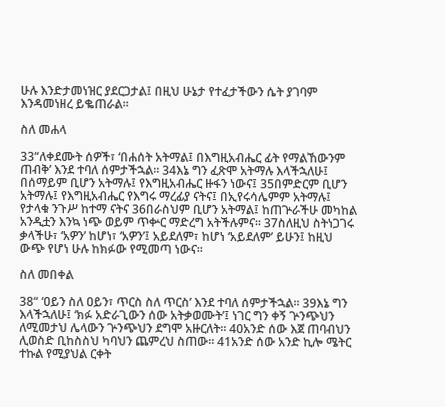ሁሉ እንድታመነዝር ያደርጋታል፤ በዚህ ሁኔታ የተፈታችውን ሴት ያገባም እንዳመነዘረ ይቈጠራል።

ስለ መሐላ

33“ለቀደሙት ሰዎች፣ ‘በሐሰት አትማል፤ በእግዚአብሔር ፊት የማልኸውንም ጠብቅ’ እንደ ተባለ ሰምታችኋል። 34እኔ ግን ፈጽሞ አትማሉ እላችኋለሁ፤ በሰማይም ቢሆን አትማሉ፤ የእግዚአብሔር ዙፋን ነውና፤ 35በምድርም ቢሆን አትማሉ፤ የእግዚአብሔር የእግሩ ማረፊያ ናትና፤ በኢየሩሳሌምም አትማሉ፤ የታላቁ ንጉሥ ከተማ ናትና 36በራስህም ቢሆን አትማል፤ ከጠጕራችሁ መካከል አንዲቷን እንኳ ነጭ ወይም ጥቍር ማድረግ አትችሉምና። 37ስለዚህ ስትነጋገሩ ቃላችሁ፣ ‘አዎን’ ከሆነ፣ ‘አዎን’፤ አይደለም፣ ከሆነ ‘አይደለም’ ይሁን፤ ከዚህ ውጭ የሆነ ሁሉ ከክፉው የሚመጣ ነውና።

ስለ መበቀል

38“ ‘ዐይን ስለ ዐይን፣ ጥርስ ስለ ጥርስ’ እንደ ተባለ ሰምታችኋል። 39እኔ ግን እላችኋለሁ፤ ‘ክፉ አድራጊውን ሰው አትቃወሙት’፤ ነገር ግን ቀኝ ጕንጭህን ለሚመታህ ሌላውን ጕንጭህን ደግሞ አዙርለት። 40አንድ ሰው እጀ ጠባብህን ሊወስድ ቢከስስህ ካባህን ጨምረህ ስጠው። 41አንድ ሰው አንድ ኪሎ ሜትር ተኩል የሚያህል ርቀት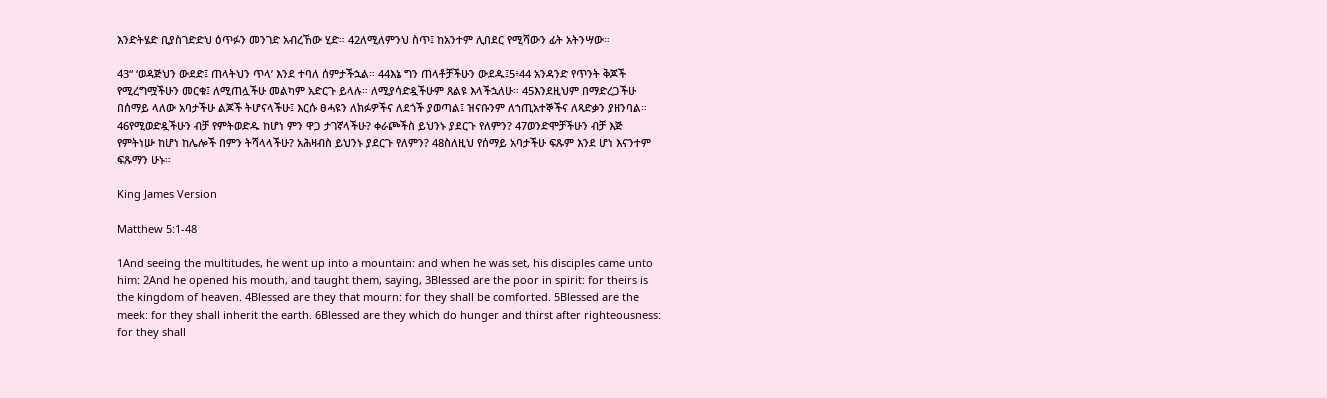እንድትሄድ ቢያስገድድህ ዕጥፉን መንገድ አብረኸው ሂድ። 42ለሚለምንህ ስጥ፤ ከአንተም ሊበደር የሚሻውን ፊት አትንሣው።

43“ ‘ወዳጅህን ውደድ፤ ጠላትህን ጥላ’ እንደ ተባለ ሰምታችኋል። 44እኔ ግን ጠላቶቻችሁን ውደዱ፤5፥44 አንዳንድ የጥንት ቅጆች የሚረግሟችሁን መርቁ፤ ለሚጠሏችሁ መልካም አድርጉ ይላሉ። ለሚያሳድዷችሁም ጸልዩ እላችኋለሁ። 45እንደዚህም በማድረጋችሁ በሰማይ ላለው አባታችሁ ልጆች ትሆናላችሁ፤ እርሱ ፀሓዩን ለክፉዎችና ለደጎች ያወጣል፤ ዝናቡንም ለኀጢአተኞችና ለጻድቃን ያዘንባል። 46የሚወድዷችሁን ብቻ የምትወድዱ ከሆነ ምን ዋጋ ታገኛላችሁ? ቀራጮችስ ይህንኑ ያደርጉ የለምን? 47ወንድሞቻችሁን ብቻ እጅ የምትነሡ ከሆነ ከሌሎች በምን ትሻላላችሁ? አሕዛብስ ይህንኑ ያደርጉ የለምን? 48ስለዚህ የሰማይ አባታችሁ ፍጹም እንደ ሆነ እናንተም ፍጹማን ሁኑ።

King James Version

Matthew 5:1-48

1And seeing the multitudes, he went up into a mountain: and when he was set, his disciples came unto him: 2And he opened his mouth, and taught them, saying, 3Blessed are the poor in spirit: for theirs is the kingdom of heaven. 4Blessed are they that mourn: for they shall be comforted. 5Blessed are the meek: for they shall inherit the earth. 6Blessed are they which do hunger and thirst after righteousness: for they shall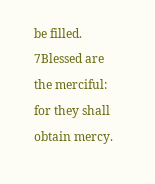be filled. 7Blessed are the merciful: for they shall obtain mercy.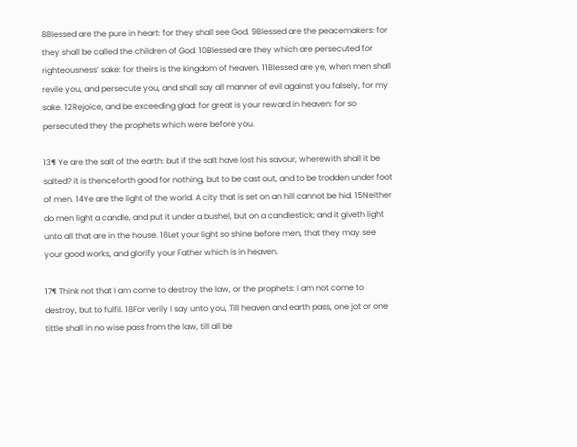8Blessed are the pure in heart: for they shall see God. 9Blessed are the peacemakers: for they shall be called the children of God. 10Blessed are they which are persecuted for righteousness’ sake: for theirs is the kingdom of heaven. 11Blessed are ye, when men shall revile you, and persecute you, and shall say all manner of evil against you falsely, for my sake. 12Rejoice, and be exceeding glad: for great is your reward in heaven: for so persecuted they the prophets which were before you.

13¶ Ye are the salt of the earth: but if the salt have lost his savour, wherewith shall it be salted? it is thenceforth good for nothing, but to be cast out, and to be trodden under foot of men. 14Ye are the light of the world. A city that is set on an hill cannot be hid. 15Neither do men light a candle, and put it under a bushel, but on a candlestick; and it giveth light unto all that are in the house. 16Let your light so shine before men, that they may see your good works, and glorify your Father which is in heaven.

17¶ Think not that I am come to destroy the law, or the prophets: I am not come to destroy, but to fulfil. 18For verily I say unto you, Till heaven and earth pass, one jot or one tittle shall in no wise pass from the law, till all be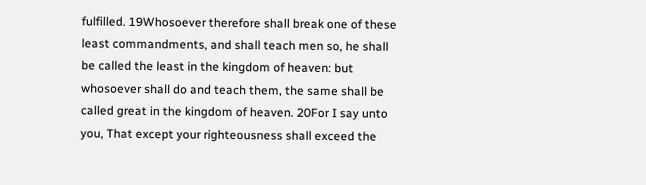fulfilled. 19Whosoever therefore shall break one of these least commandments, and shall teach men so, he shall be called the least in the kingdom of heaven: but whosoever shall do and teach them, the same shall be called great in the kingdom of heaven. 20For I say unto you, That except your righteousness shall exceed the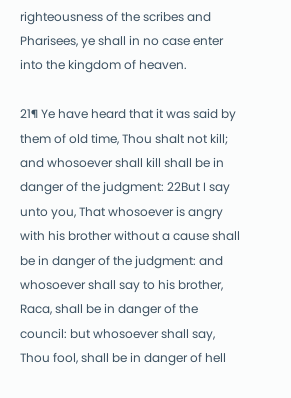righteousness of the scribes and Pharisees, ye shall in no case enter into the kingdom of heaven.

21¶ Ye have heard that it was said by them of old time, Thou shalt not kill; and whosoever shall kill shall be in danger of the judgment: 22But I say unto you, That whosoever is angry with his brother without a cause shall be in danger of the judgment: and whosoever shall say to his brother, Raca, shall be in danger of the council: but whosoever shall say, Thou fool, shall be in danger of hell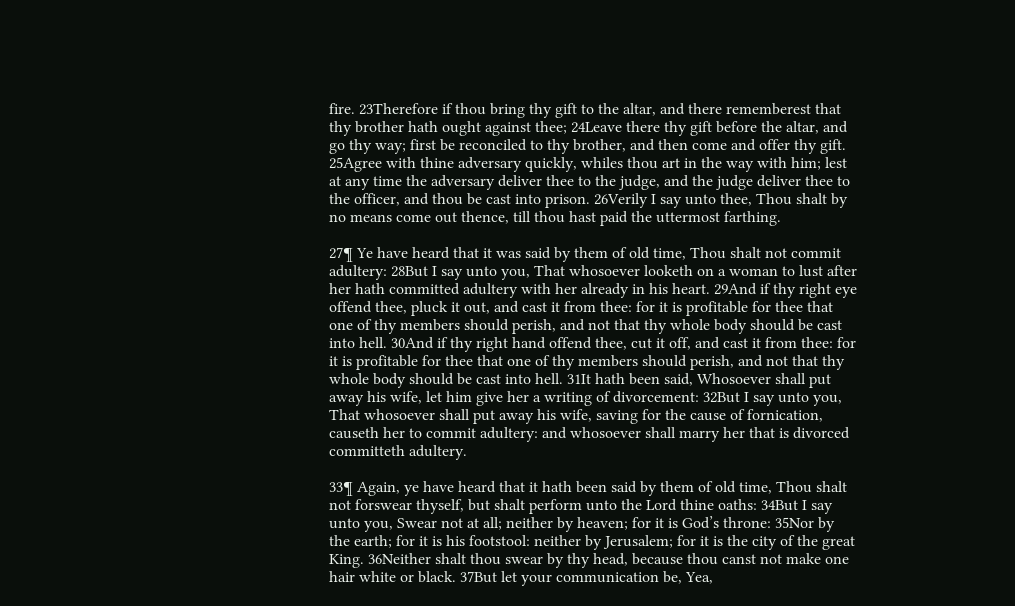fire. 23Therefore if thou bring thy gift to the altar, and there rememberest that thy brother hath ought against thee; 24Leave there thy gift before the altar, and go thy way; first be reconciled to thy brother, and then come and offer thy gift. 25Agree with thine adversary quickly, whiles thou art in the way with him; lest at any time the adversary deliver thee to the judge, and the judge deliver thee to the officer, and thou be cast into prison. 26Verily I say unto thee, Thou shalt by no means come out thence, till thou hast paid the uttermost farthing.

27¶ Ye have heard that it was said by them of old time, Thou shalt not commit adultery: 28But I say unto you, That whosoever looketh on a woman to lust after her hath committed adultery with her already in his heart. 29And if thy right eye offend thee, pluck it out, and cast it from thee: for it is profitable for thee that one of thy members should perish, and not that thy whole body should be cast into hell. 30And if thy right hand offend thee, cut it off, and cast it from thee: for it is profitable for thee that one of thy members should perish, and not that thy whole body should be cast into hell. 31It hath been said, Whosoever shall put away his wife, let him give her a writing of divorcement: 32But I say unto you, That whosoever shall put away his wife, saving for the cause of fornication, causeth her to commit adultery: and whosoever shall marry her that is divorced committeth adultery.

33¶ Again, ye have heard that it hath been said by them of old time, Thou shalt not forswear thyself, but shalt perform unto the Lord thine oaths: 34But I say unto you, Swear not at all; neither by heaven; for it is God’s throne: 35Nor by the earth; for it is his footstool: neither by Jerusalem; for it is the city of the great King. 36Neither shalt thou swear by thy head, because thou canst not make one hair white or black. 37But let your communication be, Yea,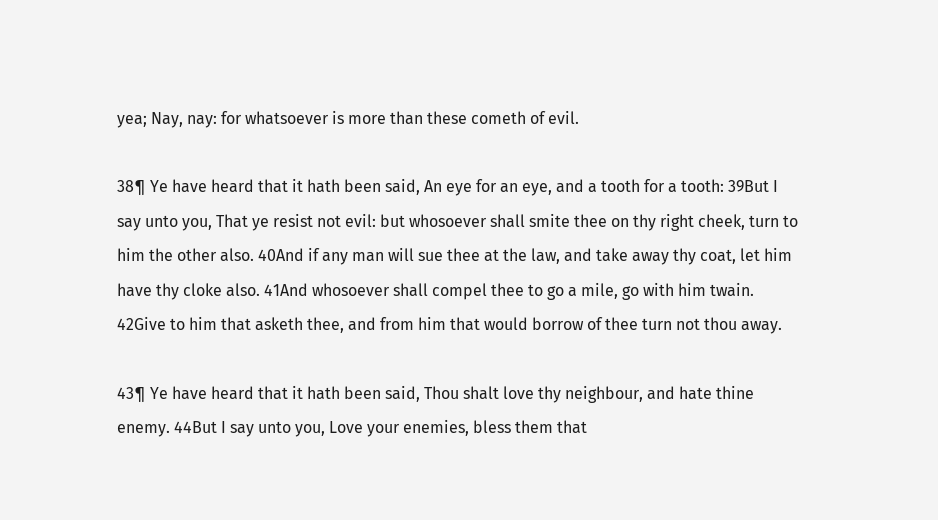yea; Nay, nay: for whatsoever is more than these cometh of evil.

38¶ Ye have heard that it hath been said, An eye for an eye, and a tooth for a tooth: 39But I say unto you, That ye resist not evil: but whosoever shall smite thee on thy right cheek, turn to him the other also. 40And if any man will sue thee at the law, and take away thy coat, let him have thy cloke also. 41And whosoever shall compel thee to go a mile, go with him twain. 42Give to him that asketh thee, and from him that would borrow of thee turn not thou away.

43¶ Ye have heard that it hath been said, Thou shalt love thy neighbour, and hate thine enemy. 44But I say unto you, Love your enemies, bless them that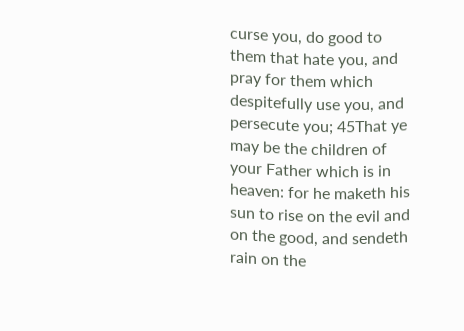curse you, do good to them that hate you, and pray for them which despitefully use you, and persecute you; 45That ye may be the children of your Father which is in heaven: for he maketh his sun to rise on the evil and on the good, and sendeth rain on the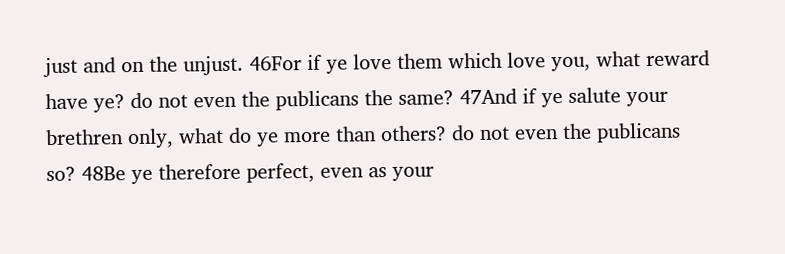just and on the unjust. 46For if ye love them which love you, what reward have ye? do not even the publicans the same? 47And if ye salute your brethren only, what do ye more than others? do not even the publicans so? 48Be ye therefore perfect, even as your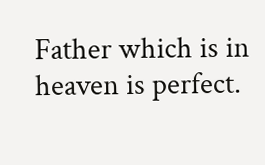Father which is in heaven is perfect.